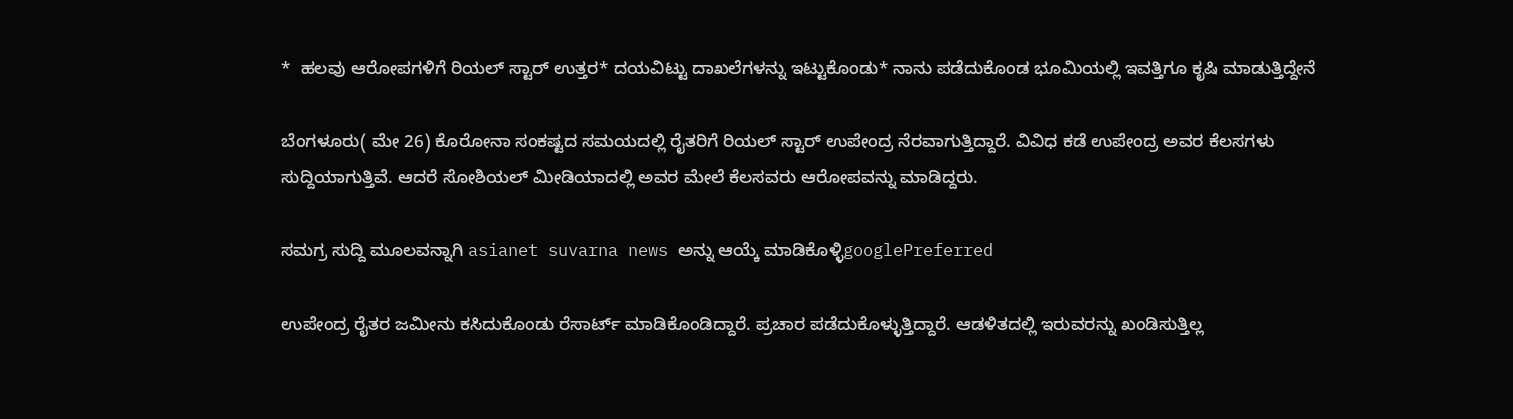*  ಹಲವು ಆರೋಪಗಳಿಗೆ ರಿಯಲ್ ಸ್ಟಾರ್ ಉತ್ತರ* ದಯವಿಟ್ಟು ದಾಖಲೆಗಳನ್ನು ಇಟ್ಟುಕೊಂಡು* ನಾನು ಪಡೆದುಕೊಂಡ ಭೂಮಿಯಲ್ಲಿ ಇವತ್ತಿಗೂ ಕೃಷಿ ಮಾಡುತ್ತಿದ್ದೇನೆ

ಬೆಂಗಳೂರು( ಮೇ 26) ಕೊರೋನಾ ಸಂಕಷ್ಟದ ಸಮಯದಲ್ಲಿ ರೈತರಿಗೆ ರಿಯಲ್ ಸ್ಟಾರ್ ಉಪೇಂದ್ರ ನೆರವಾಗುತ್ತಿದ್ದಾರೆ. ವಿವಿಧ ಕಡೆ ಉಪೇಂದ್ರ ಅವರ ಕೆಲಸಗಳು ಸುದ್ದಿಯಾಗುತ್ತಿವೆ. ಆದರೆ ಸೋಶಿಯಲ್ ಮೀಡಿಯಾದಲ್ಲಿ ಅವರ ಮೇಲೆ ಕೆಲಸವರು ಆರೋಪವನ್ನು ಮಾಡಿದ್ದರು.

ಸಮಗ್ರ ಸುದ್ದಿ ಮೂಲವನ್ನಾಗಿ asianet suvarna news ಅನ್ನು ಆಯ್ಕೆ ಮಾಡಿಕೊಳ್ಳಿgooglePreferred

ಉಪೇಂದ್ರ ರೈತರ ಜಮೀನು ಕಸಿದುಕೊಂಡು ರೆಸಾರ್ಟ್ ಮಾಡಿಕೊಂಡಿದ್ದಾರೆ. ಪ್ರಚಾರ ಪಡೆದುಕೊಳ್ಳುತ್ತಿದ್ದಾರೆ. ಆಡಳಿತದಲ್ಲಿ ಇರುವರನ್ನು ಖಂಡಿಸುತ್ತಿಲ್ಲ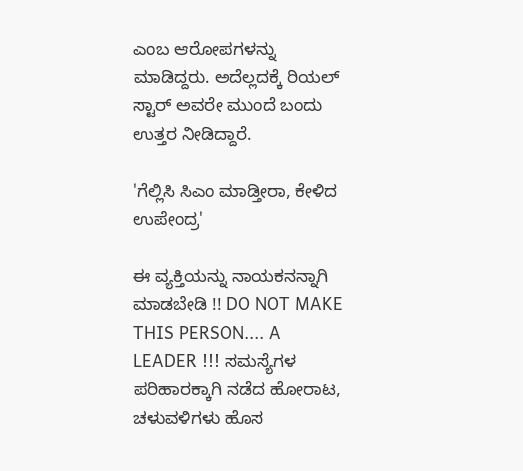ಎಂಬ ಆರೋಪಗಳನ್ನು ಮಾಡಿದ್ದರು. ಅದೆಲ್ಲದಕ್ಕೆ ರಿಯಲ್ ಸ್ಟಾರ್ ಅವರೇ ಮುಂದೆ ಬಂದು ಉತ್ತರ ನೀಡಿದ್ದಾರೆ.

'ಗೆಲ್ಲಿಸಿ ಸಿಎಂ ಮಾಡ್ತೀರಾ, ಕೇಳಿದ ಉಪೇಂದ್ರ'

ಈ ವ್ಯಕ್ತಿಯನ್ನು ನಾಯಕನನ್ನಾಗಿ ಮಾಡಬೇಡಿ !! DO NOT MAKE THIS PERSON.... A LEADER !!! ಸಮಸ್ಯೆಗಳ ಪರಿಹಾರಕ್ಕಾಗಿ ನಡೆದ ಹೋರಾಟ, ಚಳುವಳಿಗಳು ಹೊಸ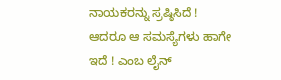ನಾಯಕರನ್ನು ಸ್ರಷ್ಠಿಸಿದೆ ! ಆದರೂ ಆ ಸಮಸ್ಯೆಗಳು ಹಾಗೇ ಇದೆ ! ಎಂಬ ಲೈನ್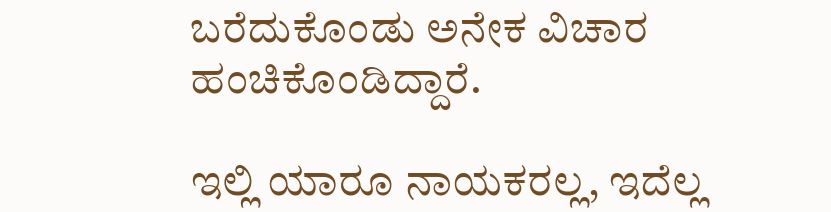ಬರೆದುಕೊಂಡು ಅನೇಕ ವಿಚಾರ ಹಂಚಿಕೊಂಡಿದ್ದಾರೆ.

ಇಲ್ಲಿ ಯಾರೂ ನಾಯಕರಲ್ಲ, ಇದೆಲ್ಲ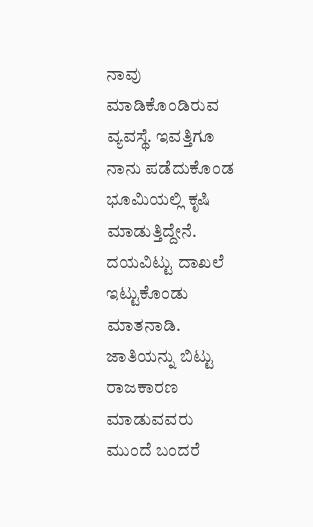ನಾವು ಮಾಡಿಕೊಂಡಿರುವ ವ್ಯವಸ್ಥೆ. ಇವತ್ತಿಗೂ ನಾನು ಪಡೆದುಕೊಂಡ ಭೂಮಿಯಲ್ಲಿ ಕೃಷಿ ಮಾಡುತ್ತಿದ್ದೇನೆ. ದಯವಿಟ್ಟು ದಾಖಲೆ ಇಟ್ಟುಕೊಂಡು ಮಾತನಾಡಿ. ಜಾತಿಯನ್ನು ಬಿಟ್ಟು ರಾಜಕಾರಣ ಮಾಡುವವರು ಮುಂದೆ ಬಂದರೆ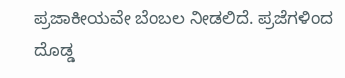ಪ್ರಜಾಕೀಯವೇ ಬೆಂಬಲ ನೀಡಲಿದೆ. ಪ್ರಜೆಗಳಿಂದ ದೊಡ್ಡ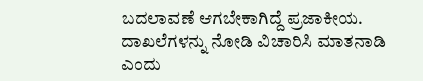ಬದಲಾವಣೆ ಆಗಬೇಕಾಗಿದ್ದೆ ಪ್ರಜಾಕೀಯ. ದಾಖಲೆಗಳನ್ನು ನೋಡಿ ವಿಚಾರಿಸಿ ಮಾತನಾಡಿ ಎಂದು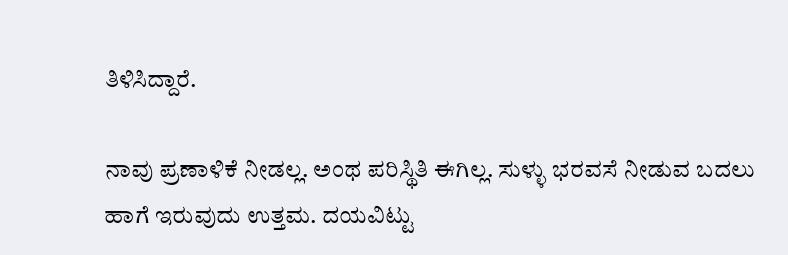ತಿಳಿಸಿದ್ದಾರೆ.

ನಾವು ಪ್ರಣಾಳಿಕೆ ನೀಡಲ್ಲ. ಅಂಥ ಪರಿಸ್ಥಿತಿ ಈಗಿಲ್ಲ. ಸುಳ್ಳು ಭರವಸೆ ನೀಡುವ ಬದಲು ಹಾಗೆ ಇರುವುದು ಉತ್ತಮ. ದಯವಿಟ್ಟು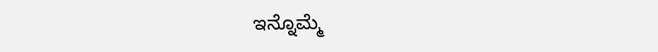ಇನ್ನೊಮ್ಮೆ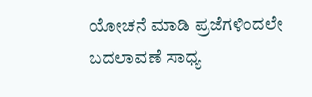ಯೋಚನೆ ಮಾಡಿ ಪ್ರಜೆಗಳಿಂದಲೇ ಬದಲಾವಣೆ ಸಾಧ್ಯ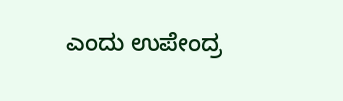ಎಂದು ಉಪೇಂದ್ರ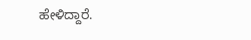ಹೇಳಿದ್ದಾರೆ.